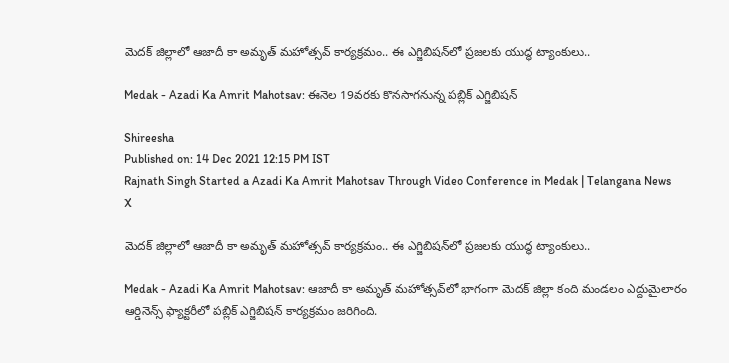మెదక్‌ జిల్లాలో ఆజాదీ కా అమృత్‌ మహోత్సవ్ కార్యక్రమం.. ఈ ఎగ్జిబిషన్‌లో ప్రజలకు యుద్ధ ట్యాంకులు..

Medak - Azadi Ka Amrit Mahotsav: ఈనెల 19వరకు కొనసాగనున్న పబ్లిక్‌ ఎగ్జిబిషన్‌

Shireesha
Published on: 14 Dec 2021 12:15 PM IST
Rajnath Singh Started a Azadi Ka Amrit Mahotsav Through Video Conference in Medak | Telangana News
X

మెదక్‌ జిల్లాలో ఆజాదీ కా అమృత్‌ మహోత్సవ్ కార్యక్రమం.. ఈ ఎగ్జిబిషన్‌లో ప్రజలకు యుద్ధ ట్యాంకులు..

Medak - Azadi Ka Amrit Mahotsav: ఆజాదీ కా అమృత్‌ మహోత్సవ్‌లో భాగంగా మెదక్ జిల్లా కంది మండలం ఎద్దుమైలారం ఆర్డినెన్స్‌ ఫ్యాక్టరీలో పబ్లిక్‌ ఎగ్జిబిషన్‌ కార్యక్రమం జరిగింది.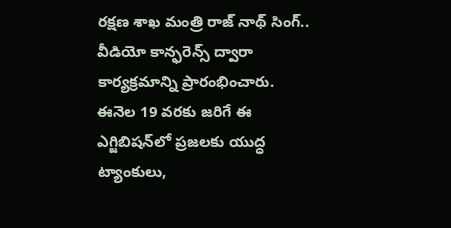రక్షణ శాఖ మంత్రి రాజ్‌ నాథ్‌ సింగ్‌.. వీడియో కాన్ఫరెన్స్‌ ద్వారా కార్యక్రమాన్ని ప్రారంభించారు. ఈనెల 19 వరకు జరిగే ఈ ఎగ్జిబిషన్‌లో ప్రజలకు యుద్ధ ట్యాంకులు,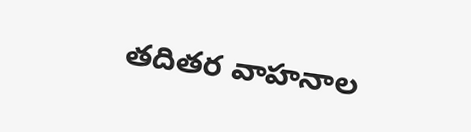తదితర వాహనాల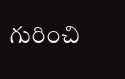గురించి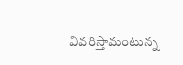వివరిస్తామంటున్న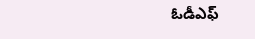ఓడీఎఫ్‌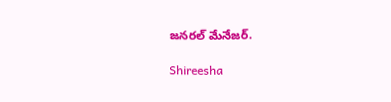జనరల్‌ మేనేజర్‌.

Shireesha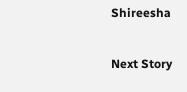Shireesha

Next Story